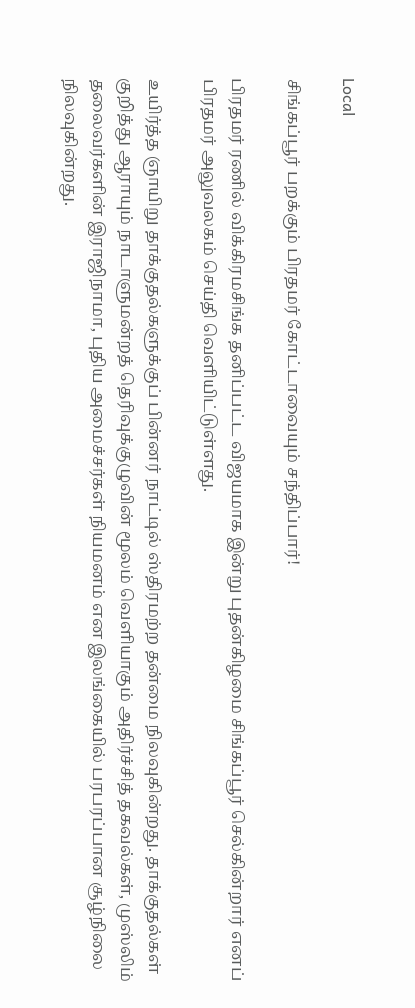Local

சிங்கப்பூர் பறக்கும் பிரதமர் கோட்டாவையும் சந்திப்பார்!

பிரதமர் ரணில் விக்கிரமசிங்க தனிப்பட்ட விஜயமாக இன்று புதன்கிழமை சிங்கப்பூர் செல்கின்றார் எனப் பிரதமர் அலுவலகம் செய்தி வெளியிட்டுள்ளது.

உயிர்த்த ஞாயிறு தாக்குதல்களுக்குப் பின்னர் நாட்டில் ஸ்திரமற்ற தன்மை நிலவுகின்றது. தாக்குதல்கள் குறித்து ஆராயும் நாடாளுமன்றத் தெரிவுக்குழுவின் மூலம் வெளியாகும் அதிர்ச்சித் தகவல்கள், முஸ்லிம் தலைவர்களின் இராஜிநாமா, புதிய அமைச்சர்கள் நியமனம் என இலங்கையில் பரபரப்பான சூழ்நிலை நிலவுகின்றது.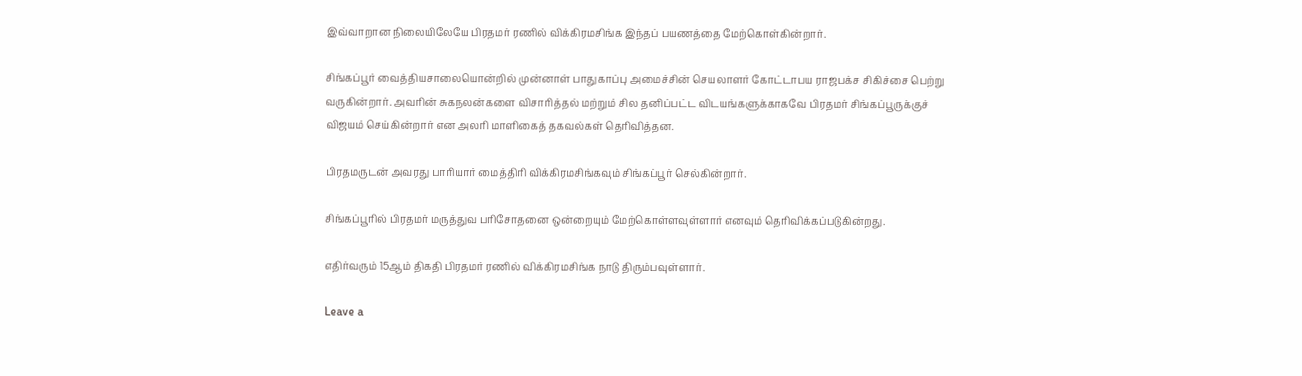இவ்வாறான நிலையிலேயே பிரதமர் ரணில் விக்கிரமசிங்க இந்தப் பயணத்தை மேற்கொள்கின்றார்.

சிங்கப்பூர் வைத்தியசாலையொன்றில் முன்னாள் பாதுகாப்பு அமைச்சின் செயலாளர் கோட்டாபய ராஜபக்ச சிகிச்சை பெற்று வருகின்றார். அவரின் சுகநலன்களை விசாரித்தல் மற்றும் சில தனிப்பட்ட விடயங்களுக்காகவே பிரதமர் சிங்கப்பூருக்குச் விஜயம் செய்கின்றார் என அலரி மாளிகைத் தகவல்கள் தெரிவித்தன.

பிரதமருடன் அவரது பாரியார் மைத்திரி விக்கிரமசிங்கவும் சிங்கப்பூர் செல்கின்றார்.

சிங்கப்பூரில் பிரதமர் மருத்துவ பரிசோதனை ஒன்றையும் மேற்கொள்ளவுள்ளார் எனவும் தெரிவிக்கப்படுகின்றது.

எதிர்வரும் 15ஆம் திகதி பிரதமர் ரணில் விக்கிரமசிங்க நாடு திரும்பவுள்ளார்.

Leave a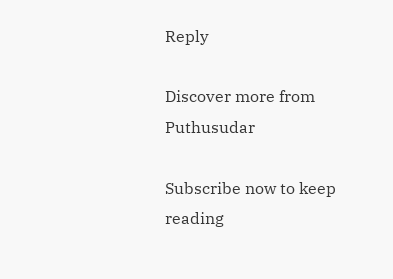Reply

Discover more from Puthusudar

Subscribe now to keep reading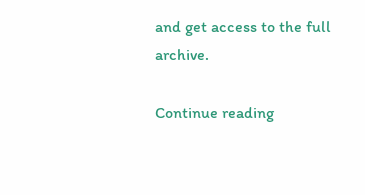and get access to the full archive.

Continue reading